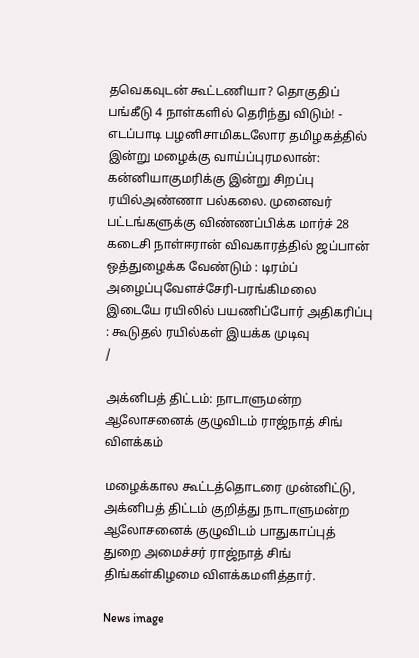தவெகவுடன் கூட்டணியா? தொகுதிப் பங்கீடு 4 நாள்களில் தெரிந்து விடும்! - எடப்பாடி பழனிசாமிகடலோர தமிழகத்தில் இன்று மழைக்கு வாய்ப்புரமலான்: கன்னியாகுமரிக்கு இன்று சிறப்பு ரயில்அண்ணா பல்கலை. முனைவர் பட்டங்களுக்கு விண்ணப்பிக்க மார்ச் 28 கடைசி நாள்ஈரான் விவகாரத்தில் ஜப்பான் ஒத்துழைக்க வேண்டும் : டிரம்ப் அழைப்புவேளச்சேரி-பரங்கிமலை இடையே ரயிலில் பயணிப்போர் அதிகரிப்பு : கூடுதல் ரயில்கள் இயக்க முடிவு
/

அக்னிபத் திட்டம்: நாடாளுமன்ற ஆலோசனைக் குழுவிடம் ராஜ்நாத் சிங் விளக்கம்

மழைக்கால கூட்டத்தொடரை முன்னிட்டு, அக்னிபத் திட்டம் குறித்து நாடாளுமன்ற ஆலோசனைக் குழுவிடம் பாதுகாப்புத் துறை அமைச்சர் ராஜ்நாத் சிங் திங்கள்கிழமை விளக்கமளித்தார்.

News image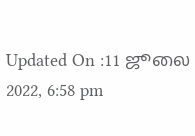Updated On :11 ஜூலை 2022, 6:58 pm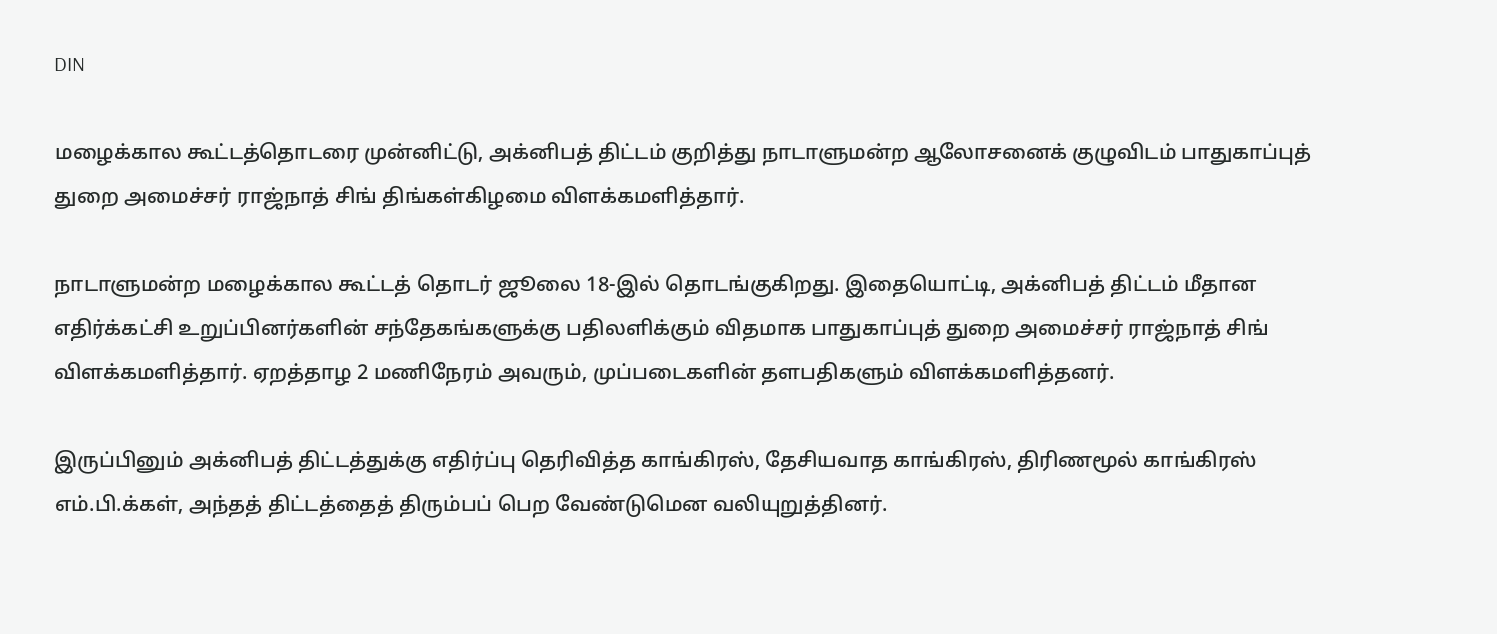DIN

மழைக்கால கூட்டத்தொடரை முன்னிட்டு, அக்னிபத் திட்டம் குறித்து நாடாளுமன்ற ஆலோசனைக் குழுவிடம் பாதுகாப்புத் துறை அமைச்சர் ராஜ்நாத் சிங் திங்கள்கிழமை விளக்கமளித்தார்.

நாடாளுமன்ற மழைக்கால கூட்டத் தொடர் ஜூலை 18-இல் தொடங்குகிறது. இதையொட்டி, அக்னிபத் திட்டம் மீதான எதிர்க்கட்சி உறுப்பினர்களின் சந்தேகங்களுக்கு பதிலளிக்கும் விதமாக பாதுகாப்புத் துறை அமைச்சர் ராஜ்நாத் சிங் விளக்கமளித்தார். ஏறத்தாழ 2 மணிநேரம் அவரும், முப்படைகளின் தளபதிகளும் விளக்கமளித்தனர்.

இருப்பினும் அக்னிபத் திட்டத்துக்கு எதிர்ப்பு தெரிவித்த காங்கிரஸ், தேசியவாத காங்கிரஸ், திரிணமூல் காங்கிரஸ் எம்.பி.க்கள், அந்தத் திட்டத்தைத் திரும்பப் பெற வேண்டுமென வலியுறுத்தினர்.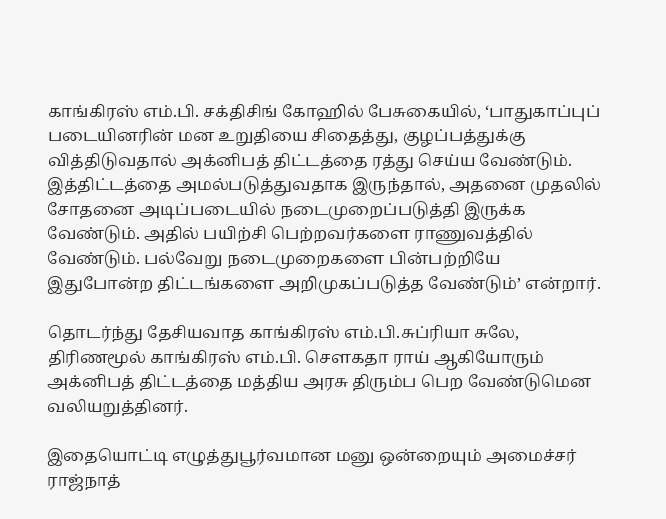காங்கிரஸ் எம்.பி. சக்திசிங் கோஹில் பேசுகையில், ‘பாதுகாப்புப் படையினரின் மன உறுதியை சிதைத்து, குழப்பத்துக்கு வித்திடுவதால் அக்னிபத் திட்டத்தை ரத்து செய்ய வேண்டும். இத்திட்டத்தை அமல்படுத்துவதாக இருந்தால், அதனை முதலில் சோதனை அடிப்படையில் நடைமுறைப்படுத்தி இருக்க வேண்டும். அதில் பயிற்சி பெற்றவர்களை ராணுவத்தில் வேண்டும். பல்வேறு நடைமுறைகளை பின்பற்றியே இதுபோன்ற திட்டங்களை அறிமுகப்படுத்த வேண்டும்’ என்றார்.

தொடர்ந்து தேசியவாத காங்கிரஸ் எம்.பி.சுப்ரியா சுலே, திரிணமூல் காங்கிரஸ் எம்.பி. செளகதா ராய் ஆகியோரும் அக்னிபத் திட்டத்தை மத்திய அரசு திரும்ப பெற வேண்டுமென வலியறுத்தினர்.

இதையொட்டி எழுத்துபூர்வமான மனு ஒன்றையும் அமைச்சர் ராஜ்நாத்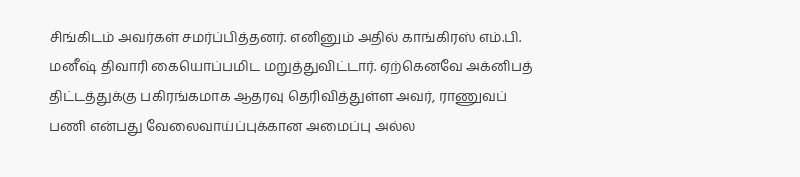சிங்கிடம் அவர்கள் சமர்ப்பித்தனர். எனினும் அதில் காங்கிரஸ் எம்.பி. மனீஷ் திவாரி கையொப்பமிட மறுத்துவிட்டார். ஏற்கெனவே அக்னிபத் திட்டத்துக்கு பகிரங்கமாக ஆதரவு தெரிவித்துள்ள அவர், ராணுவப் பணி என்பது வேலைவாய்ப்புக்கான அமைப்பு அல்ல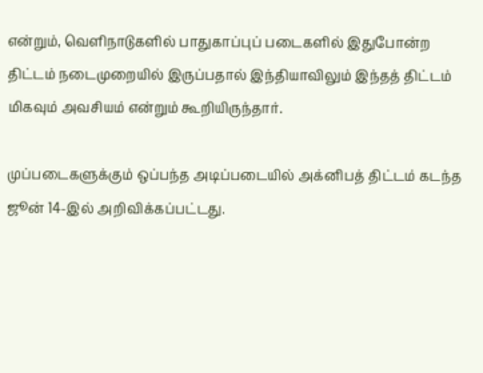என்றும், வெளிநாடுகளில் பாதுகாப்புப் படைகளில் இதுபோன்ற திட்டம் நடைமுறையில் இருப்பதால் இந்தியாவிலும் இந்தத் திட்டம் மிகவும் அவசியம் என்றும் கூறியிருந்தார்.

முப்படைகளுக்கும் ஒப்பந்த அடிப்படையில் அக்னிபத் திட்டம் கடந்த ஜூன் 14-இல் அறிவிக்கப்பட்டது.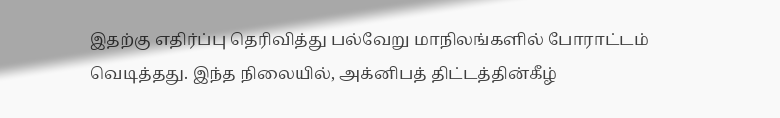இதற்கு எதிர்ப்பு தெரிவித்து பல்வேறு மாநிலங்களில் போராட்டம் வெடித்தது. இந்த நிலையில், அக்னிபத் திட்டத்தின்கீழ்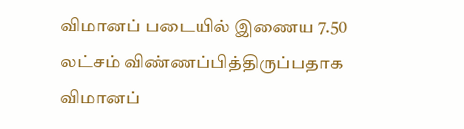விமானப் படையில் இணைய 7.50 லட்சம் விண்ணப்பித்திருப்பதாக விமானப்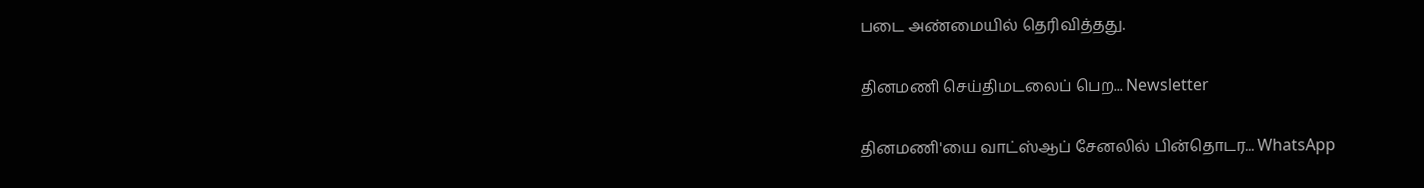படை அண்மையில் தெரிவித்தது.

தினமணி செய்திமடலைப் பெற... Newsletter

தினமணி'யை வாட்ஸ்ஆப் சேனலில் பின்தொடர... WhatsApp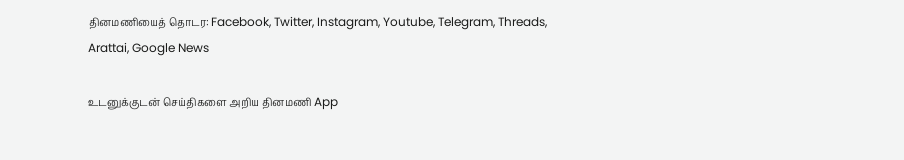தினமணியைத் தொடர: Facebook, Twitter, Instagram, Youtube, Telegram, Threads, Arattai, Google News

உடனுக்குடன் செய்திகளை அறிய தினமணி App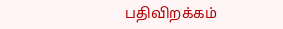பதிவிறக்கம்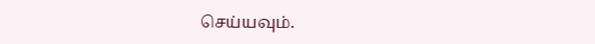செய்யவும்.